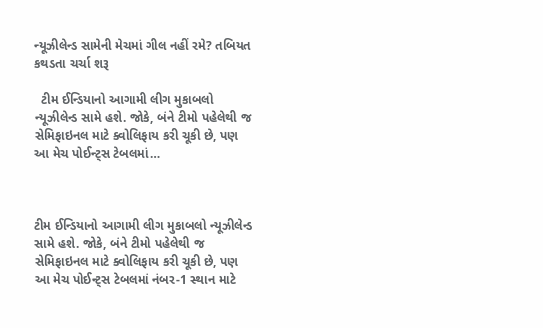ન્યૂઝીલેન્ડ સામેની મેચમાં ગીલ નહીં રમે? તબિયત કથડતા ચર્ચા શરૂ

  ટીમ ઈન્ડિયાનો આગામી લીગ મુકાબલો ન્યૂઝીલેન્ડ સામે હશે. જોકે, બંને ટીમો પહેલેથી જ સેમિફાઇનલ માટે ક્વોલિફાય કરી ચૂકી છે, પણ આ મેચ પોઈન્ટ્સ ટેબલમાં…



ટીમ ઈન્ડિયાનો આગામી લીગ મુકાબલો ન્યૂઝીલેન્ડ સામે હશે. જોકે, બંને ટીમો પહેલેથી જ સેમિફાઇનલ માટે ક્વોલિફાય કરી ચૂકી છે, પણ આ મેચ પોઈન્ટ્સ ટેબલમાં નંબર-1 સ્થાન માટે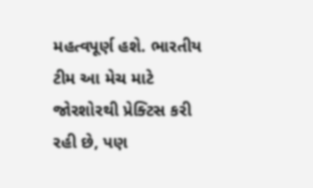મહત્વપૂર્ણ હશે. ભારતીય ટીમ આ મેચ માટે જોરશોરથી પ્રેક્ટિસ કરી રહી છે, પણ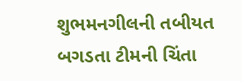શુભમનગીલની તબીયત બગડતા ટીમની ચિંતા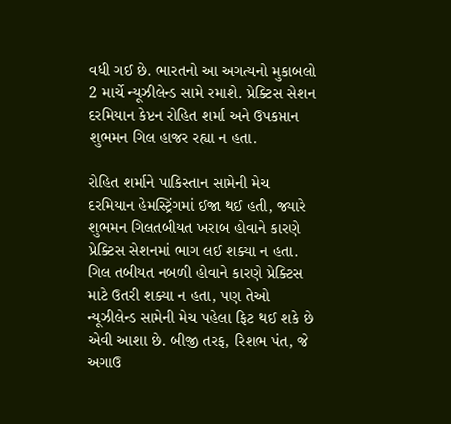વધી ગઈ છે. ભારતનો આ અગત્યનો મુકાબલો 2 માર્ચે ન્યૂઝીલેન્ડ સામે રમાશે. પ્રેક્ટિસ સેશન દરમિયાન કેપ્ટન રોહિત શર્મા અને ઉપકપ્તાન શુભમન ગિલ હાજર રહ્યા ન હતા.

રોહિત શર્માને પાકિસ્તાન સામેની મેચ દરમિયાન હેમસ્ટ્રિંગમાં ઈજા થઈ હતી, જ્યારે શુભમન ગિલતબીયત ખરાબ હોવાને કારણે પ્રેક્ટિસ સેશનમાં ભાગ લઈ શક્યા ન હતા. ગિલ તબીયત નબળી હોવાને કારણે પ્રેક્ટિસ માટે ઉતરી શક્યા ન હતા, પણ તેઓ ન્યૂઝીલેન્ડ સામેની મેચ પહેલા ફિટ થઈ શકે છે એવી આશા છે. બીજી તરફ, રિશભ પંત, જે અગાઉ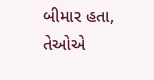બીમાર હતા, તેઓએ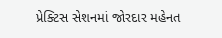પ્રેક્ટિસ સેશનમાં જોરદાર મહેનત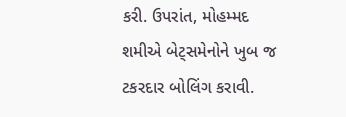કરી. ઉપરાંત, મોહમ્મદ શમીએ બેટ્સમેનોને ખુબ જ ટકરદાર બોલિંગ કરાવી.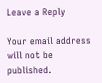Leave a Reply

Your email address will not be published.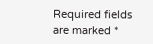Required fields are marked *